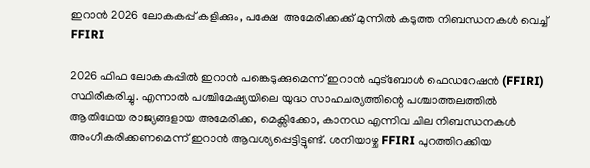ഇറാൻ 2026 ലോകകപ്പ് കളിക്കും, പക്ഷേ  അമേരിക്കക്ക് മുന്നിൽ കടുത്ത നിബന്ധനകൾ വെച്ച് FFIRI

2026 ഫിഫ ലോകകപ്പിൽ ഇറാൻ പങ്കെടുക്കുമെന്ന് ഇറാൻ ഫുട്ബോൾ ഫെഡറേഷൻ (FFIRI) സ്ഥിരീകരിച്ചു. എന്നാൽ പശ്ചിമേഷ്യയിലെ യുദ്ധ സാഹചര്യത്തിന്റെ പശ്ചാത്തലത്തിൽ ആതിഥേയ രാജ്യങ്ങളായ അമേരിക്ക, മെക്സിക്കോ, കാനഡ എന്നിവ ചില നിബന്ധനകൾ അംഗീകരിക്കണമെന്ന് ഇറാൻ ആവശ്യപ്പെട്ടിട്ടുണ്ട്. ശനിയാഴ്ച FFIRI പുറത്തിറക്കിയ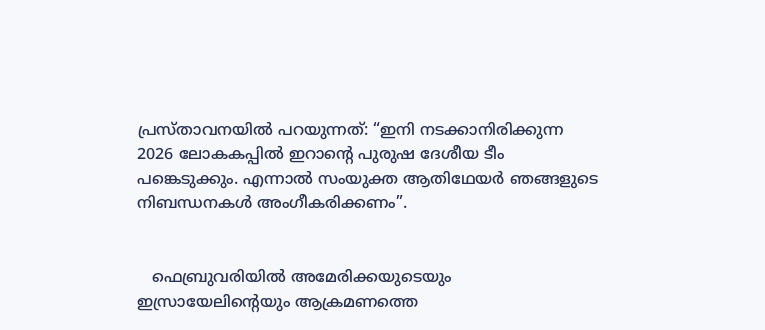പ്രസ്താവനയിൽ പറയുന്നത്: “ഇനി നടക്കാനിരിക്കുന്ന  2026 ലോകകപ്പിൽ ഇറാന്റെ പുരുഷ ദേശീയ ടീം പങ്കെടുക്കും. എന്നാൽ സംയുക്ത ആതിഥേയർ ഞങ്ങളുടെ നിബന്ധനകൾ അംഗീകരിക്കണം”.


   ഫെബ്രുവരിയിൽ അമേരിക്കയുടെയും ഇസ്രായേലിന്റെയും ആക്രമണത്തെ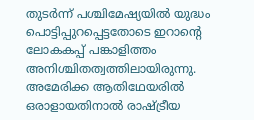തുടർന്ന് പശ്ചിമേഷ്യയിൽ യുദ്ധം പൊട്ടിപ്പുറപ്പെട്ടതോടെ ഇറാന്റെ ലോകകപ്പ് പങ്കാളിത്തം അനിശ്ചിതത്വത്തിലായിരുന്നു. അമേരിക്ക ആതിഥേയരിൽ ഒരാളായതിനാൽ രാഷ്ട്രീയ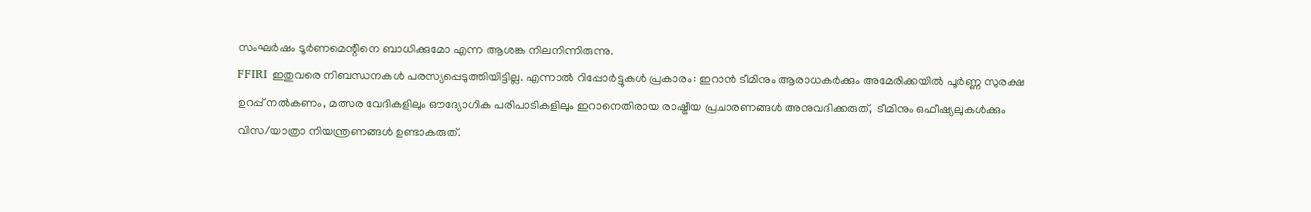സംഘർഷം ടൂർണമെന്റിനെ ബാധിക്കുമോ എന്ന ആശങ്ക നിലനിന്നിരുന്നു.
FFIRI ഇതുവരെ നിബന്ധനകൾ പരസ്യപ്പെടുത്തിയിട്ടില്ല. എന്നാൽ റിപ്പോർട്ടുകൾ പ്രകാരം: ഇറാൻ ടീമിനും ആരാധകർക്കും അമേരിക്കയിൽ പൂർണ്ണ സുരക്ഷ ഉറപ്പ് നൽകണം, മത്സര വേദികളിലും ഔദ്യോഗിക പരിപാടികളിലും ഇറാനെതിരായ രാഷ്ട്രീയ പ്രചാരണങ്ങൾ അനുവദിക്കരുത്,  ടീമിനും ഒഫീഷ്യലുകൾക്കും വിസ/യാത്രാ നിയന്ത്രണങ്ങൾ ഉണ്ടാകരുത്.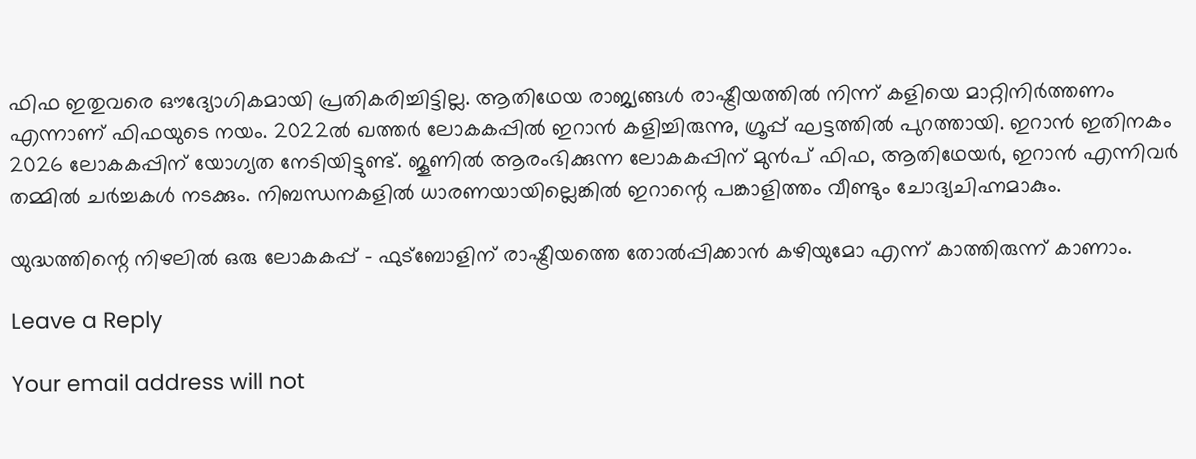ഫിഫ ഇതുവരെ ഔദ്യോഗികമായി പ്രതികരിച്ചിട്ടില്ല. ആതിഥേയ രാജ്യങ്ങൾ രാഷ്ട്രീയത്തിൽ നിന്ന് കളിയെ മാറ്റിനിർത്തണം എന്നാണ് ഫിഫയുടെ നയം. 2022ൽ ഖത്തർ ലോകകപ്പിൽ ഇറാൻ കളിച്ചിരുന്നു, ഗ്രൂപ്പ് ഘട്ടത്തിൽ പുറത്തായി. ഇറാൻ ഇതിനകം 2026 ലോകകപ്പിന് യോഗ്യത നേടിയിട്ടുണ്ട്. ജൂണിൽ ആരംഭിക്കുന്ന ലോകകപ്പിന് മുൻപ് ഫിഫ, ആതിഥേയർ, ഇറാൻ എന്നിവർ തമ്മിൽ ചർച്ചകൾ നടക്കും. നിബന്ധനകളിൽ ധാരണയായില്ലെങ്കിൽ ഇറാന്റെ പങ്കാളിത്തം വീണ്ടും ചോദ്യചിഹ്നമാകും.

യുദ്ധത്തിന്റെ നിഴലിൽ ഒരു ലോകകപ്പ് – ഫുട്ബോളിന് രാഷ്ട്രീയത്തെ തോൽപ്പിക്കാൻ കഴിയുമോ എന്ന് കാത്തിരുന്ന് കാണാം.

Leave a Reply

Your email address will not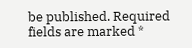be published. Required fields are marked *